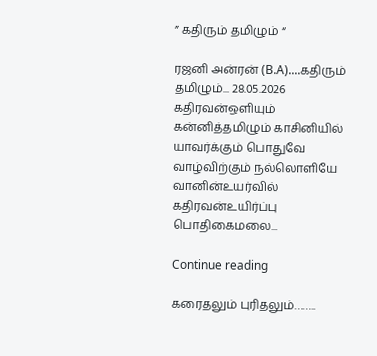” கதிரும் தமிழும் “

ரஜனி அன்ரன் (B.A)....கதிரும் தமிழும்... 28.05.2026 கதிரவன்ஒளியும் கன்னித்தமிழும் காசினியில் யாவர்க்கும் பொதுவே வாழ்விற்கும் நல்லொளியே வானின்உயர்வில் கதிரவன்உயிர்ப்பு பொதிகைமலை...

Continue reading

கரைதலும் புரிதலும்……..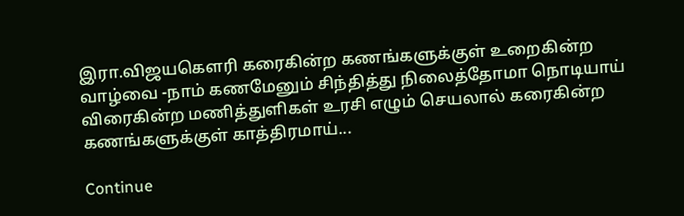இரா.விஜயகௌரி கரைகின்ற கணங்களுக்குள் உறைகின்ற வாழ்வை -நாம் கணமேனும் சிந்தித்து நிலைத்தோமா நொடியாய் விரைகின்ற மணித்துளிகள் உரசி எழும் செயலால் கரைகின்ற கணங்களுக்குள் காத்திரமாய்...

Continue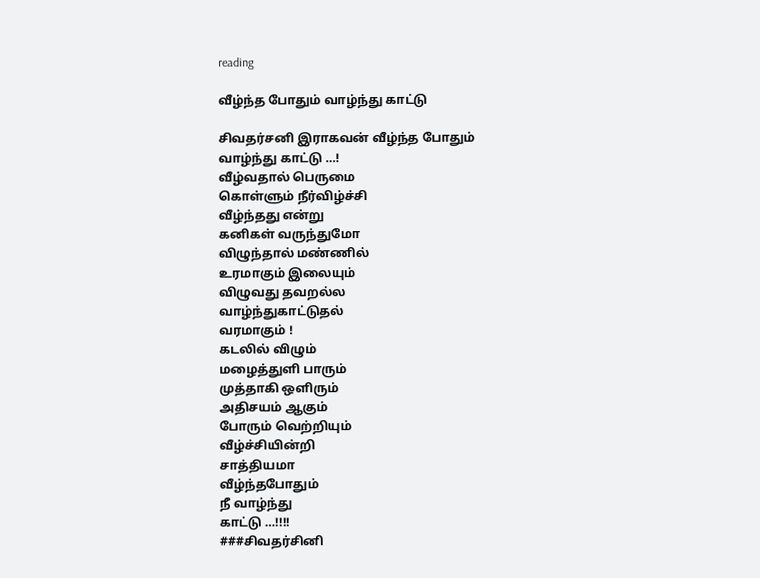reading

வீழ்ந்த போதும் வாழ்ந்து காட்டு

சிவதர்சனி இராகவன் வீழ்ந்த போதும்
வாழ்ந்து காட்டு …!
வீழ்வதால் பெருமை
கொள்ளும் நீர்விழ்ச்சி
வீழ்ந்தது என்று
கனிகள் வருந்துமோ
விழுந்தால் மண்ணில்
உரமாகும் இலையும்
விழுவது தவறல்ல
வாழ்ந்துகாட்டுதல்
வரமாகும் !
கடலில் விழும்
மழைத்துளி பாரும்
முத்தாகி ஒளிரும்
அதிசயம் ஆகும்
போரும் வெற்றியும்
வீழ்ச்சியின்றி
சாத்தியமா
வீழ்ந்தபோதும்
நீ வாழ்ந்து
காட்டு …!!!!
###சிவதர்சினி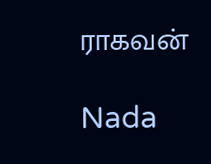ராகவன்

Nada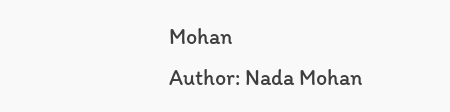Mohan
Author: Nada Mohan